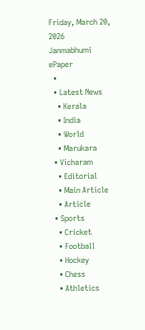Friday, March 20, 2026
Janmabhumi
ePaper
  •
  • Latest News
    • Kerala
    • India
    • World
    • Marukara
  • Vicharam
    • Editorial
    • Main Article
    • Article
  • Sports
    • Cricket
    • Football
    • Hockey
    • Chess
    • Athletics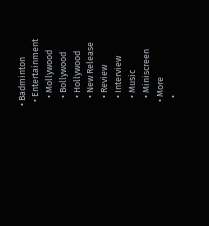• Badminton
  • Entertainment
    • Mollywood
    • Bollywood
    • Hollywood
    • New Release
    • Review
    • Interview
    • Music
    • Miniscreen
  • More
    •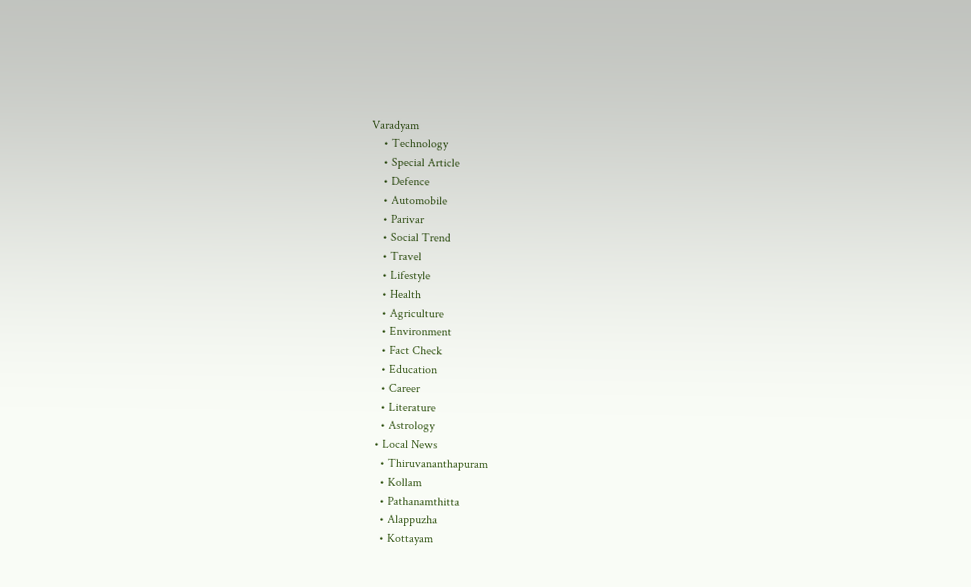Varadyam
    • Technology
    • Special Article
    • Defence
    • Automobile
    • Parivar
    • Social Trend
    • Travel
    • Lifestyle
    • Health
    • Agriculture
    • Environment
    • Fact Check
    • Education
    • Career
    • Literature
    • Astrology
  • Local News
    • Thiruvananthapuram
    • Kollam
    • Pathanamthitta
    • Alappuzha
    • Kottayam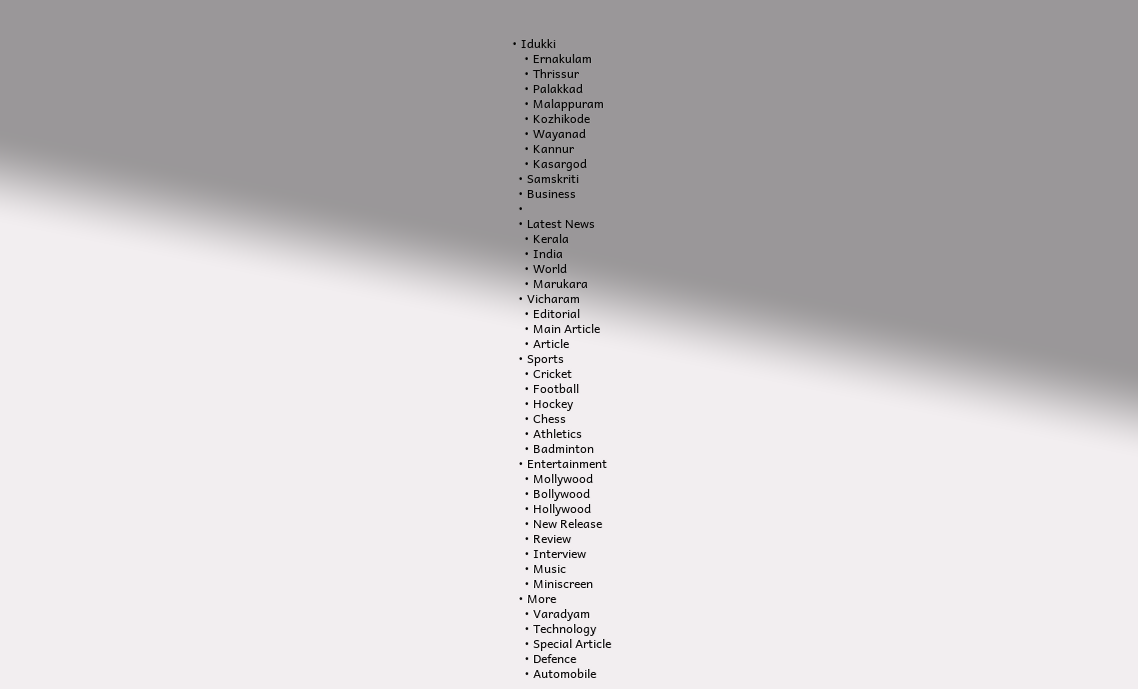• Idukki
    • Ernakulam
    • Thrissur
    • Palakkad
    • Malappuram
    • Kozhikode
    • Wayanad
    • Kannur
    • Kasargod
  • Samskriti
  • Business
  •
  • Latest News
    • Kerala
    • India
    • World
    • Marukara
  • Vicharam
    • Editorial
    • Main Article
    • Article
  • Sports
    • Cricket
    • Football
    • Hockey
    • Chess
    • Athletics
    • Badminton
  • Entertainment
    • Mollywood
    • Bollywood
    • Hollywood
    • New Release
    • Review
    • Interview
    • Music
    • Miniscreen
  • More
    • Varadyam
    • Technology
    • Special Article
    • Defence
    • Automobile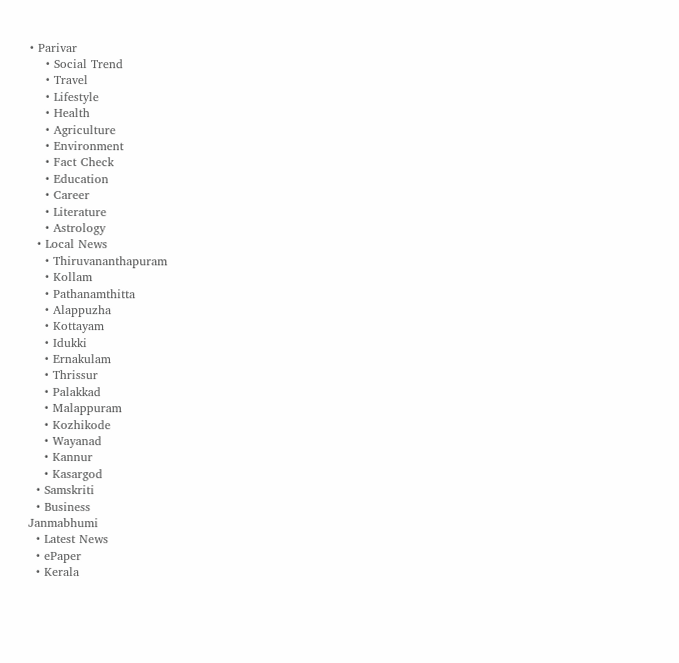• Parivar
    • Social Trend
    • Travel
    • Lifestyle
    • Health
    • Agriculture
    • Environment
    • Fact Check
    • Education
    • Career
    • Literature
    • Astrology
  • Local News
    • Thiruvananthapuram
    • Kollam
    • Pathanamthitta
    • Alappuzha
    • Kottayam
    • Idukki
    • Ernakulam
    • Thrissur
    • Palakkad
    • Malappuram
    • Kozhikode
    • Wayanad
    • Kannur
    • Kasargod
  • Samskriti
  • Business
Janmabhumi
  • Latest News
  • ePaper
  • Kerala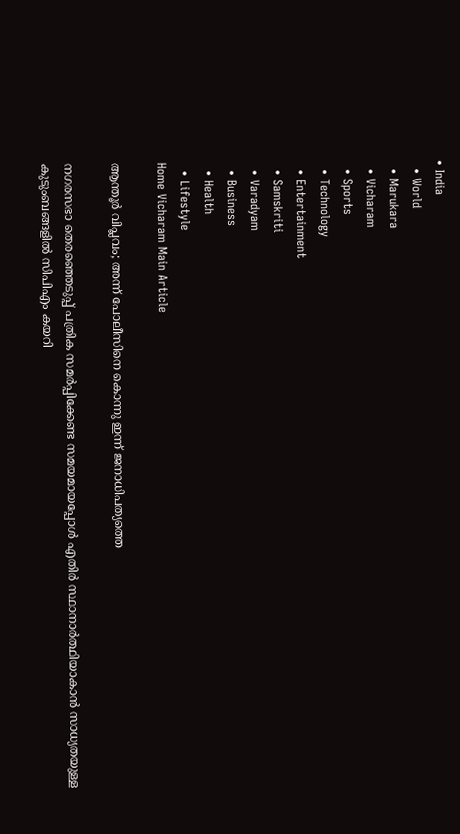• India
  • World
  • Marukara
  • Vicharam
  • Sports
  • Technology
  • Entertainment
  • Samskriti
  • Varadyam
  • Business
  • Health
  • Lifestyle
Home Vicharam Main Article

ആന്തൂര്‍ വിപ്ലവം; അന്ന് പോലീസിനെ കൊന്നു ഇന്ന് ജനാധിപത്യത്തെ

നഗരസഭാ തെരഞ്ഞെടുപ്പ് പത്രിക സമര്‍പ്പിക്കേണ്ട സമയമായപ്പോള്‍ എതിര്‍ സ്ഥാനാര്‍ത്ഥിയാകാന്‍ സാധ്യതയുള്ള കുടുംബങ്ങളില്‍ സിപിഎം കയറി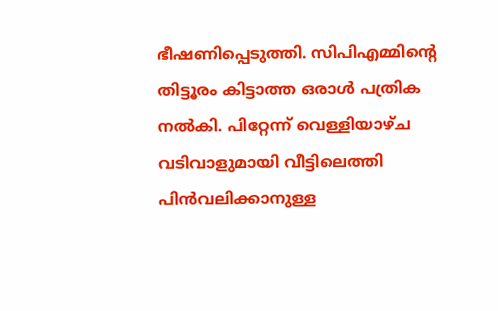ഭീഷണിപ്പെടുത്തി. സിപിഎമ്മിന്റെ തിട്ടൂരം കിട്ടാത്ത ഒരാള്‍ പത്രിക നല്‍കി. പിറ്റേന്ന് വെള്ളിയാഴ്ച വടിവാളുമായി വീട്ടിലെത്തി പിന്‍വലിക്കാനുള്ള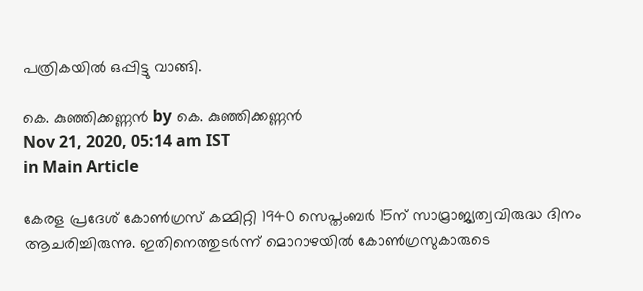പത്രികയില്‍ ഒപ്പിട്ടു വാങ്ങി.

കെ. കുഞ്ഞിക്കണ്ണന്‍ by കെ. കുഞ്ഞിക്കണ്ണന്‍
Nov 21, 2020, 05:14 am IST
in Main Article

കേരള പ്രദേശ് കോണ്‍ഗ്രസ് കമ്മിറ്റി 1940 സെപ്തംബര്‍ 15ന് സാമ്രാജ്യത്വവിരുദ്ധ ദിനം ആചരിച്ചിരുന്നു. ഇതിനെത്തുടര്‍ന്ന് മൊറാഴയില്‍ കോണ്‍ഗ്രസുകാരുടെ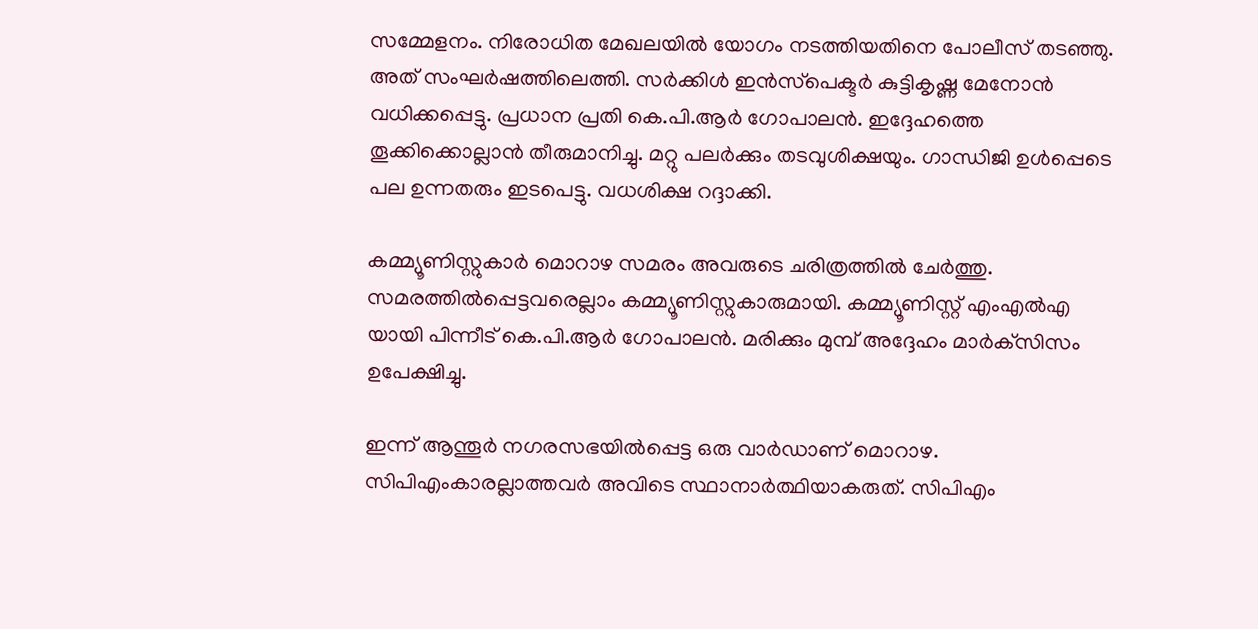സമ്മേളനം. നിരോധിത മേഖലയില്‍ യോഗം നടത്തിയതിനെ പോലീസ് തടഞ്ഞു. അത് സംഘര്‍ഷത്തിലെത്തി. സര്‍ക്കിള്‍ ഇന്‍സ്‌പെക്ടര്‍ കുട്ടികൃഷ്ണ മേനോന്‍ വധിക്കപ്പെട്ടു. പ്രധാന പ്രതി കെ.പി.ആര്‍ ഗോപാലന്‍. ഇദ്ദേഹത്തെ തൂക്കിക്കൊല്ലാന്‍ തീരുമാനിച്ചു. മറ്റു പലര്‍ക്കും തടവുശിക്ഷയും. ഗാന്ധിജി ഉള്‍പ്പെടെ പല ഉന്നതരും ഇടപെട്ടു. വധശിക്ഷ റദ്ദാക്കി.

കമ്മ്യൂണിസ്റ്റുകാര്‍ മൊറാഴ സമരം അവരുടെ ചരിത്രത്തില്‍ ചേര്‍ത്തു. സമരത്തില്‍പ്പെട്ടവരെല്ലാം കമ്മ്യൂണിസ്റ്റുകാരുമായി. കമ്മ്യൂണിസ്റ്റ് എംഎല്‍എ യായി പിന്നീട് കെ.പി.ആര്‍ ഗോപാലന്‍. മരിക്കും മുമ്പ് അദ്ദേഹം മാര്‍ക്‌സിസം ഉപേക്ഷിച്ചു.

ഇന്ന് ആന്തൂര്‍ നഗരസഭയില്‍പ്പെട്ട ഒരു വാര്‍ഡാണ് മൊറാഴ. സിപിഎംകാരല്ലാത്തവര്‍ അവിടെ സ്ഥാനാര്‍ത്ഥിയാകരുത്. സിപിഎം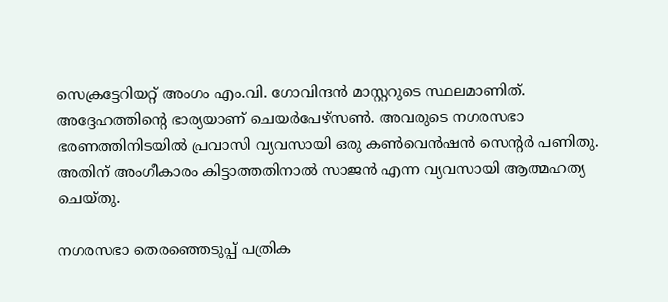സെക്രട്ടേറിയറ്റ് അംഗം എം.വി. ഗോവിന്ദന്‍ മാസ്റ്ററുടെ സ്ഥലമാണിത്. അദ്ദേഹത്തിന്റെ ഭാര്യയാണ് ചെയര്‍പേഴ്‌സണ്‍. അവരുടെ നഗരസഭാ ഭരണത്തിനിടയില്‍ പ്രവാസി വ്യവസായി ഒരു കണ്‍വെന്‍ഷന്‍ സെന്റര്‍ പണിതു. അതിന് അംഗീകാരം കിട്ടാത്തതിനാല്‍ സാജന്‍ എന്ന വ്യവസായി ആത്മഹത്യ ചെയ്തു.

നഗരസഭാ തെരഞ്ഞെടുപ്പ് പത്രിക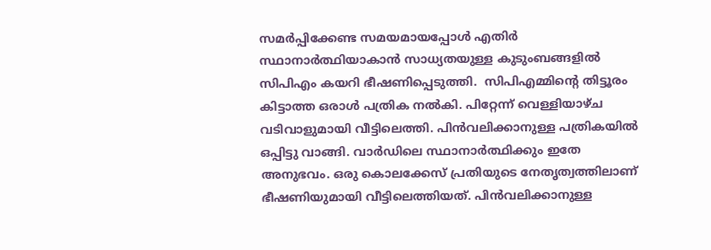സമര്‍പ്പിക്കേണ്ട സമയമായപ്പോള്‍ എതിര്‍ സ്ഥാനാര്‍ത്ഥിയാകാന്‍ സാധ്യതയുള്ള കുടുംബങ്ങളില്‍ സിപിഎം കയറി ഭീഷണിപ്പെടുത്തി.  സിപിഎമ്മിന്റെ തിട്ടൂരം കിട്ടാത്ത ഒരാള്‍ പത്രിക നല്‍കി. പിറ്റേന്ന് വെള്ളിയാഴ്ച വടിവാളുമായി വീട്ടിലെത്തി. പിന്‍വലിക്കാനുള്ള പത്രികയില്‍ ഒപ്പിട്ടു വാങ്ങി. വാര്‍ഡിലെ സ്ഥാനാര്‍ത്ഥിക്കും ഇതേ അനുഭവം. ഒരു കൊലക്കേസ് പ്രതിയുടെ നേതൃത്വത്തിലാണ് ഭീഷണിയുമായി വീട്ടിലെത്തിയത്. പിന്‍വലിക്കാനുള്ള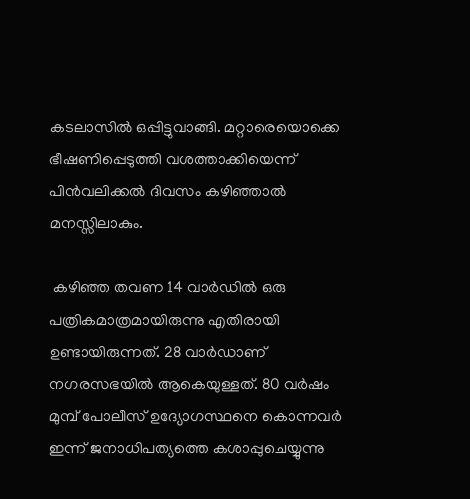കടലാസില്‍ ഒപ്പിട്ടുവാങ്ങി. മറ്റാരെയൊക്കെ ഭീഷണിപ്പെടുത്തി വശത്താക്കിയെന്ന് പിന്‍വലിക്കല്‍ ദിവസം കഴിഞ്ഞാല്‍ മനസ്സിലാകും.

 കഴിഞ്ഞ തവണ 14 വാര്‍ഡില്‍ ഒരു പത്രികമാത്രമായിരുന്നു എതിരായി ഉണ്ടായിരുന്നത്. 28 വാര്‍ഡാണ് നഗരസഭയില്‍ ആകെയുള്ളത്. 80 വര്‍ഷം മുമ്പ് പോലീസ് ഉദ്യോഗസ്ഥനെ കൊന്നവര്‍ ഇന്ന് ജനാധിപത്യത്തെ കശാപ്പുചെയ്യുന്നു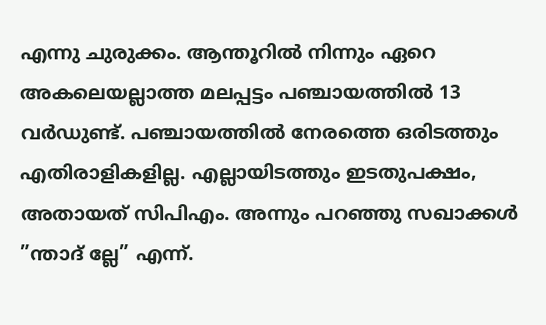എന്നു ചുരുക്കം. ആന്തൂറില്‍ നിന്നും ഏറെ അകലെയല്ലാത്ത മലപ്പട്ടം പഞ്ചായത്തില്‍ 13 വര്‍ഡുണ്ട്. പഞ്ചായത്തില്‍ നേരത്തെ ഒരിടത്തും എതിരാളികളില്ല. എല്ലായിടത്തും ഇടതുപക്ഷം, അതായത് സിപിഎം. അന്നും പറഞ്ഞു സഖാക്കള്‍ ”ന്താദ് ല്ലേ” എന്ന്.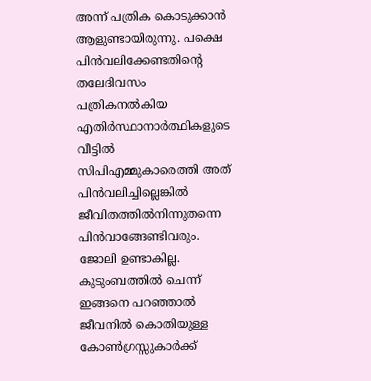അന്ന് പത്രിക കൊടുക്കാന്‍ ആളുണ്ടായിരുന്നു. പക്ഷെ പിന്‍വലിക്കേണ്ടതിന്റെ തലേദിവസം പത്രികനല്‍കിയ എതിര്‍സ്ഥാനാര്‍ത്ഥികളുടെ വീട്ടില്‍ സിപിഎമ്മുകാരെത്തി അത് പിന്‍വലിച്ചില്ലെങ്കില്‍ ജീവിതത്തില്‍നിന്നുതന്നെ പിന്‍വാങ്ങേണ്ടിവരും. ജോലി ഉണ്ടാകില്ല. കുടുംബത്തില്‍ ചെന്ന് ഇങ്ങനെ പറഞ്ഞാല്‍ ജീവനില്‍ കൊതിയുള്ള കോണ്‍ഗ്രസ്സുകാര്‍ക്ക്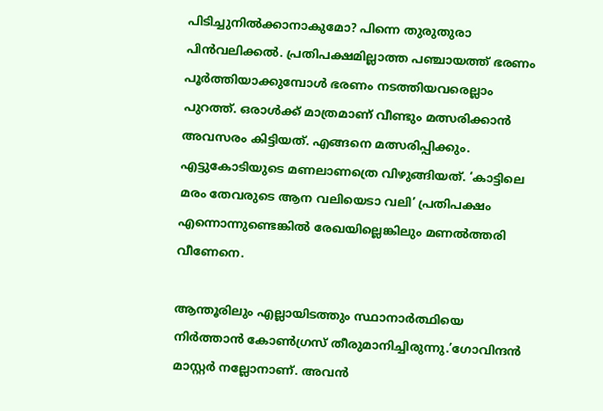പിടിച്ചുനില്‍ക്കാനാകുമോ? പിന്നെ തുരുതുരാ പിന്‍വലിക്കല്‍. പ്രതിപക്ഷമില്ലാത്ത പഞ്ചായത്ത് ഭരണം പൂര്‍ത്തിയാക്കുമ്പോള്‍ ഭരണം നടത്തിയവരെല്ലാം പുറത്ത്. ഒരാള്‍ക്ക് മാത്രമാണ് വീണ്ടും മത്സരിക്കാന്‍ അവസരം കിട്ടിയത്. എങ്ങനെ മത്സരിപ്പിക്കും. എട്ടുകോടിയുടെ മണലാണത്രെ വിഴുങ്ങിയത്. ‘കാട്ടിലെ മരം തേവരുടെ ആന വലിയെടാ വലി’ പ്രതിപക്ഷം എന്നൊന്നുണ്ടെങ്കില്‍ രേഖയില്ലെങ്കിലും മണല്‍ത്തരി വീണേനെ.

ആന്തൂരിലും എല്ലായിടത്തും സ്ഥാനാര്‍ത്ഥിയെ നിര്‍ത്താന്‍ കോണ്‍ഗ്രസ് തീരുമാനിച്ചിരുന്നു.’ഗോവിന്ദന്‍ മാസ്റ്റര്‍ നല്ലോനാണ്. അവന്‍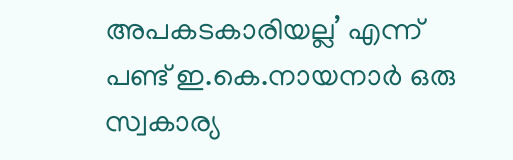അപകടകാരിയല്ല’ എന്ന് പണ്ട് ഇ.കെ.നായനാര്‍ ഒരു സ്വകാര്യ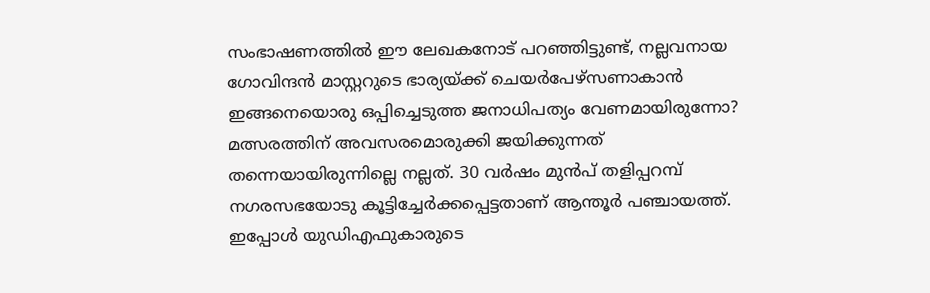സംഭാഷണത്തില്‍ ഈ ലേഖകനോട് പറഞ്ഞിട്ടുണ്ട്, നല്ലവനായ ഗോവിന്ദന്‍ മാസ്റ്ററുടെ ഭാര്യയ്‌ക്ക് ചെയര്‍പേഴ്‌സണാകാന്‍ ഇങ്ങനെയൊരു ഒപ്പിച്ചെടുത്ത ജനാധിപത്യം വേണമായിരുന്നോ? മത്സരത്തിന് അവസരമൊരുക്കി ജയിക്കുന്നത് തന്നെയായിരുന്നില്ലെ നല്ലത്. 30 വര്‍ഷം മുന്‍പ് തളിപ്പറമ്പ് നഗരസഭയോടു കൂട്ടിച്ചേര്‍ക്കപ്പെട്ടതാണ് ആന്തൂര്‍ പഞ്ചായത്ത്. ഇപ്പോള്‍ യുഡിഎഫുകാരുടെ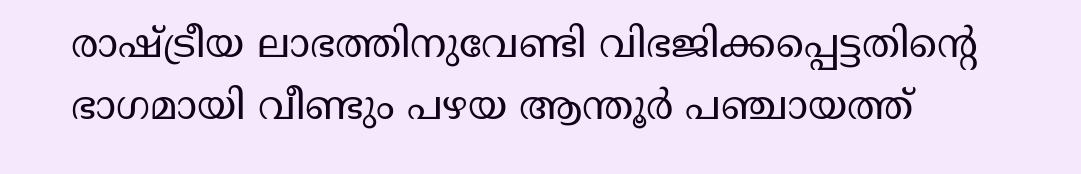രാഷ്‌ട്രീയ ലാഭത്തിനുവേണ്ടി വിഭജിക്കപ്പെട്ടതിന്റെ ഭാഗമായി വീണ്ടും പഴയ ആന്തൂര്‍ പഞ്ചായത്ത്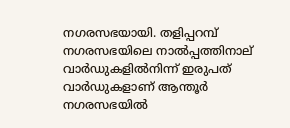നഗരസഭയായി. തളിപ്പറമ്പ് നഗരസഭയിലെ നാല്‍പ്പത്തിനാല് വാര്‍ഡുകളില്‍നിന്ന് ഇരുപത് വാര്‍ഡുകളാണ് ആന്തൂര്‍ നഗരസഭയില്‍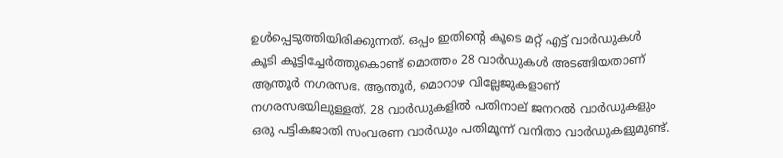ഉള്‍പ്പെടുത്തിയിരിക്കുന്നത്. ഒപ്പം ഇതിന്റെ കൂടെ മറ്റ് എട്ട് വാര്‍ഡുകള്‍ കൂടി കൂട്ടിച്ചേര്‍ത്തുകൊണ്ട് മൊത്തം 28 വാര്‍ഡുകള്‍ അടങ്ങിയതാണ് ആന്തൂര്‍ നഗരസഭ. ആന്തൂര്‍, മൊറാഴ വില്ലേജുകളാണ് നഗരസഭയിലുള്ളത്. 28 വാര്‍ഡുകളില്‍ പതിനാല് ജനറല്‍ വാര്‍ഡുകളും ഒരു പട്ടികജാതി സംവരണ വാര്‍ഡും പതിമൂന്ന് വനിതാ വാര്‍ഡുകളുമുണ്ട്.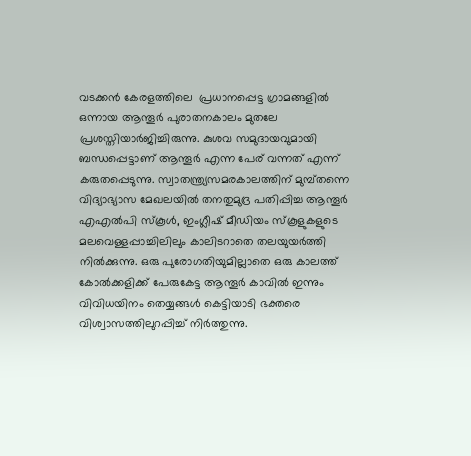വടക്കന്‍ കേരളത്തിലെ  പ്രധാനപ്പെട്ട ഗ്രാമങ്ങളില്‍ ഒന്നായ ആന്തൂര്‍ പുരാതനകാലം മുതലേ പ്രശസ്തിയാര്‍ജിച്ചിരുന്നു. കുശവ സമുദായവുമായി ബന്ധപ്പെട്ടാണ് ആന്തൂര്‍ എന്ന പേര് വന്നത് എന്ന് കരുതപ്പെടുന്നു. സ്വാതന്ത്ര്യസമരകാലത്തിന് മുമ്പ്തന്നെ വിദ്യാഭ്യാസ മേഖലയില്‍ തനതുമുദ്ര പതിപ്പിച്ച ആന്തൂര്‍ എഎല്‍പി സ്‌കൂള്‍, ഇംഗ്ലീഷ് മീഡിയം സ്‌കൂളുകളുടെ മലവെള്ളപ്പാച്ചിലിലും കാലിടറാതെ തലയുയര്‍ത്തി നില്‍ക്കുന്നു. ഒരു പുരോഗതിയുമില്ലാതെ ഒരു കാലത്ത് കോല്‍ക്കളിക്ക് പേരുകേട്ട ആന്തൂര്‍ കാവില്‍ ഇന്നും വിവിധയിനം തെയ്യങ്ങള്‍ കെട്ടിയാടി ഭക്തരെ വിശ്വാസത്തിലുറപ്പിച്ച് നിര്‍ത്തുന്നു.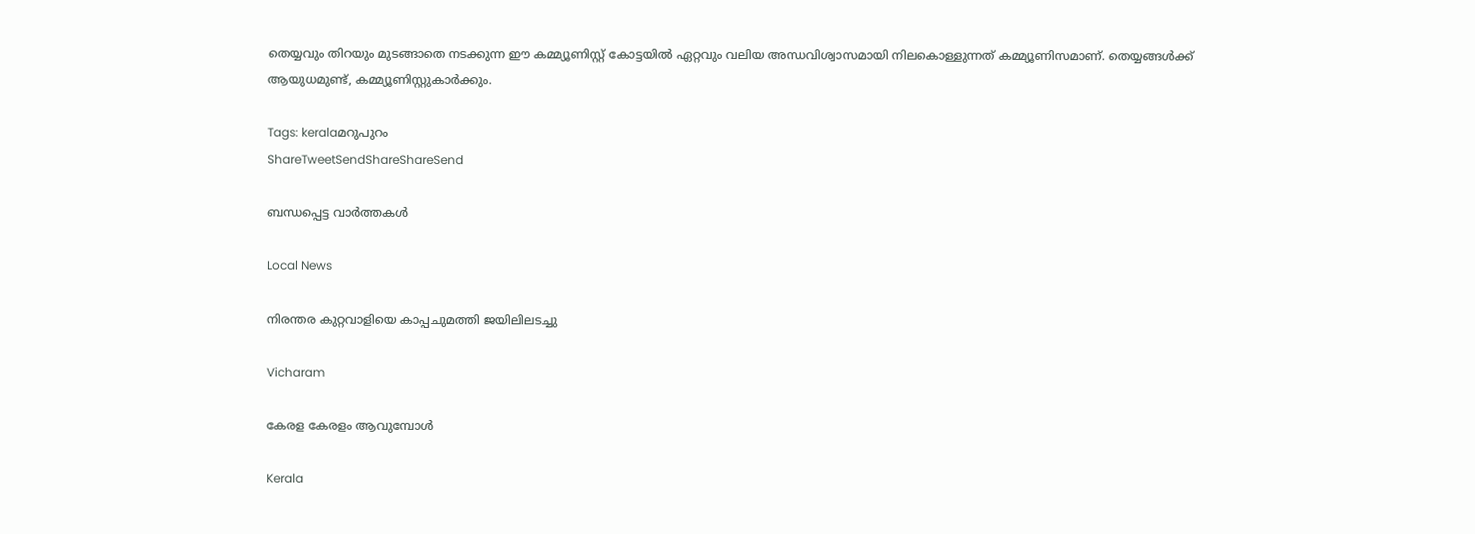തെയ്യവും തിറയും മുടങ്ങാതെ നടക്കുന്ന ഈ കമ്മ്യൂണിസ്റ്റ് കോട്ടയില്‍ ഏറ്റവും വലിയ അന്ധവിശ്വാസമായി നിലകൊള്ളുന്നത് കമ്മ്യൂണിസമാണ്. തെയ്യങ്ങള്‍ക്ക് ആയുധമുണ്ട്, കമ്മ്യൂണിസ്റ്റുകാര്‍ക്കും.

Tags: keralaമറുപുറം
ShareTweetSendShareShareSend

ബന്ധപ്പെട്ട വാര്‍ത്തകള്‍

Local News

നിരന്തര കുറ്റവാളിയെ കാപ്പചുമത്തി ജയിലിലടച്ചു

Vicharam

കേരള കേരളം ആവുമ്പോൾ

Kerala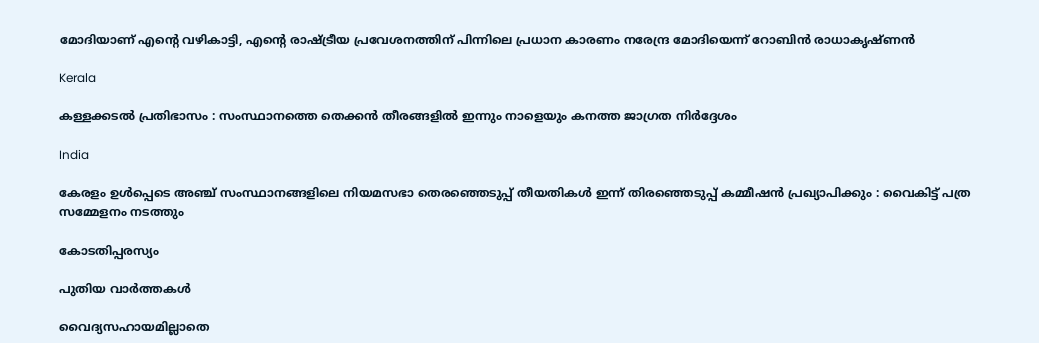മോദിയാണ് എന്റെ വഴികാട്ടി, എന്റെ രാഷ്‌ട്രീയ പ്രവേശനത്തിന് പിന്നിലെ പ്രധാന കാരണം നരേന്ദ്ര മോദിയെന്ന് റോബിൻ രാധാകൃഷ്ണന്‍

Kerala

കള്ളക്കടൽ പ്രതിഭാസം : സംസ്ഥാനത്തെ തെക്കൻ തീരങ്ങളിൽ ഇന്നും നാളെയും കനത്ത ജാഗ്രത നിർദ്ദേശം

India

കേരളം ഉൾപ്പെടെ അഞ്ച് സംസ്ഥാനങ്ങളിലെ നിയമസഭാ തെരഞ്ഞെടുപ്പ് തീയതികൾ ഇന്ന് തിരഞ്ഞെടുപ്പ് കമ്മീഷൻ പ്രഖ്യാപിക്കും : വൈകിട്ട് പത്ര സമ്മേളനം നടത്തും

കോടതിപ്പരസ്യം

പുതിയ വാര്‍ത്തകള്‍

വൈദ്യസഹായമില്ലാതെ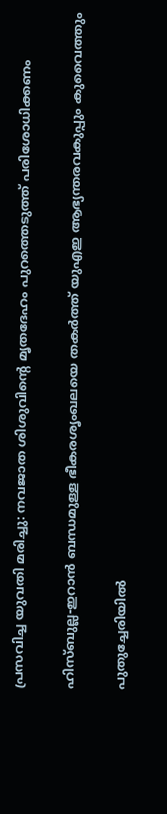പ്രസവിച്ച യുവതി മരിച്ചു: നവജാത ശിശുവിന്റെ മൃതദേഹം പുറത്തെടുത്ത് പരിശോധിക്കണം

ഹിസ്ബുല്ല-ഇറാൻ ബന്ധമുള്ള ഭീകരശൃംഖലയെ തകർത്ത് യുഎഇ ആഭ്യന്തരവകുപ്പും കുവൈത്തും

പുതുച്ചേരിയിൽ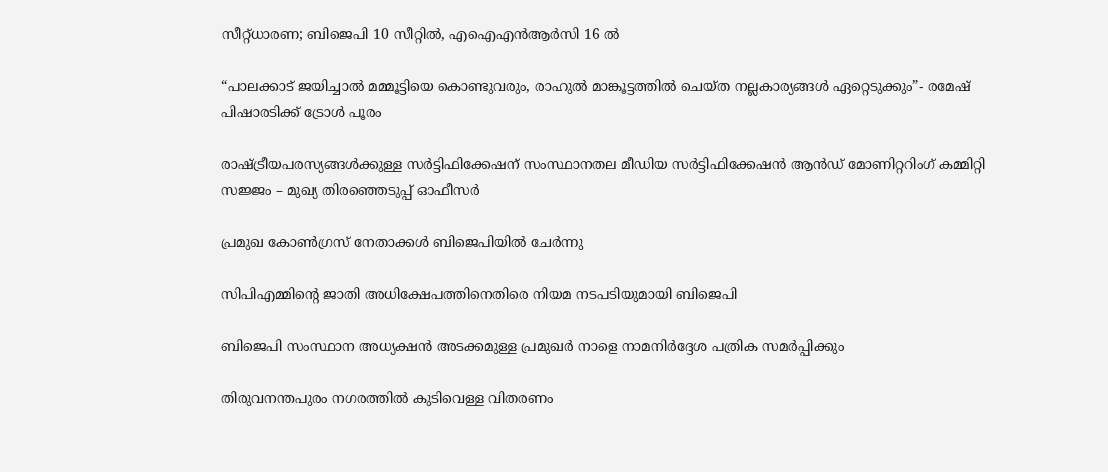സീറ്റ്ധാരണ; ബിജെപി 10 സീറ്റിൽ, എഐഎൻആർസി 16 ൽ

“പാലക്കാട് ജയിച്ചാൽ മമ്മൂട്ടിയെ കൊണ്ടുവരും, രാഹുല്‍ മാങ്കൂട്ടത്തില്‍ ചെയ്ത നല്ലകാര്യങ്ങള്‍ ഏറ്റെടുക്കും”- രമേഷ് പിഷാരടിക്ക് ട്രോള്‍ പൂരം

രാഷ്‌ട്രീയപരസ്യങ്ങള്‍ക്കുള്ള സര്‍ട്ടിഫിക്കേഷന് സംസ്ഥാനതല മീഡിയ സര്‍ട്ടിഫിക്കേഷന്‍ ആന്‍ഡ് മോണിറ്ററിംഗ് കമ്മിറ്റി സജ്ജം – മുഖ്യ തിരഞ്ഞെടുപ്പ് ഓഫീസര്‍

പ്രമുഖ കോണ്‍ഗ്രസ് നേതാക്കള്‍ ബിജെപിയില്‍ ചേര്‍ന്നു

സിപിഎമ്മിന്റെ ജാതി അധിക്ഷേപത്തിനെതിരെ നിയമ നടപടിയുമായി ബിജെപി

ബിജെപി സംസ്ഥാന അധ്യക്ഷന്‍ അടക്കമുള്ള പ്രമുഖര്‍ നാളെ നാമനിര്‍ദ്ദേശ പത്രിക സമര്‍പ്പിക്കും

തിരുവനന്തപുരം നഗരത്തില്‍ കുടിവെള്ള വിതരണം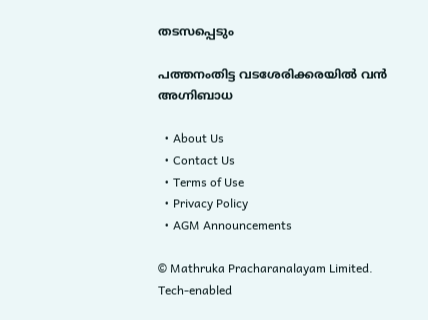തടസപ്പെടും

പത്തനംതിട്ട വടശേരിക്കരയില്‍ വന്‍ അഗ്നിബാധ

  • About Us
  • Contact Us
  • Terms of Use
  • Privacy Policy
  • AGM Announcements

© Mathruka Pracharanalayam Limited.
Tech-enabled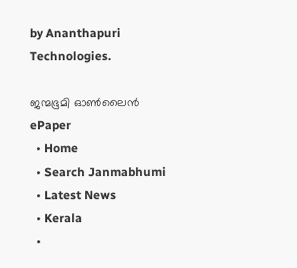by Ananthapuri Technologies.

ജന്മഭൂമി ഓണ്‍ലൈന്‍
ePaper
  • Home
  • Search Janmabhumi
  • Latest News
  • Kerala
  •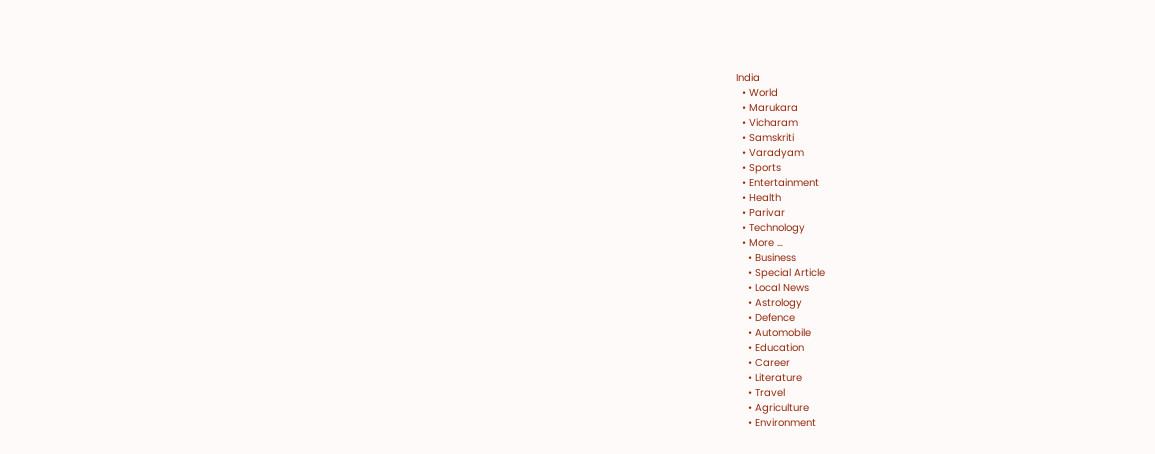India
  • World
  • Marukara
  • Vicharam
  • Samskriti
  • Varadyam
  • Sports
  • Entertainment
  • Health
  • Parivar
  • Technology
  • More …
    • Business
    • Special Article
    • Local News
    • Astrology
    • Defence
    • Automobile
    • Education
    • Career
    • Literature
    • Travel
    • Agriculture
    • Environment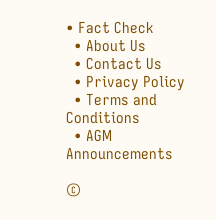• Fact Check
  • About Us
  • Contact Us
  • Privacy Policy
  • Terms and Conditions
  • AGM Announcements

©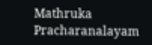Mathruka Pracharanalayam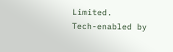Limited.
Tech-enabled by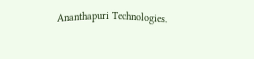Ananthapuri Technologies.